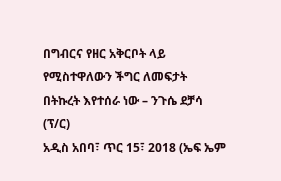በግብርና የዘር አቅርቦት ላይ የሚስተዋለውን ችግር ለመፍታት በትኩረት እየተሰራ ነው – ንጉሴ ደቻሳ (ፕ/ር)
አዲስ አበባ፣ ጥር 15፣ 2018 (ኤፍ ኤም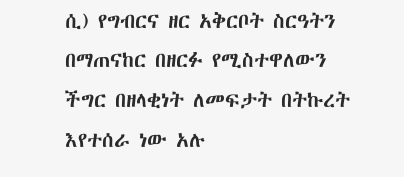ሲ) የግብርና ዘር አቅርቦት ስርዓትን በማጠናከር በዘርፉ የሚስተዋለውን ችግር በዘላቂነት ለመፍታት በትኩረት እየተሰራ ነው አሉ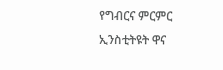የግብርና ምርምር ኢንስቲትዩት ዋና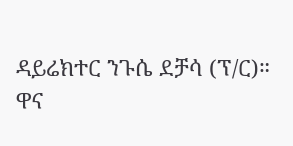ዳይሬክተር ንጉሴ ደቻሳ (ፕ/ር)።
ዋና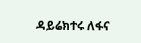ዳይሬክተሩ ለፋና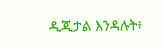ዲጂታል እንዳሉት፥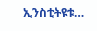ኢንስቲትዩቱ…